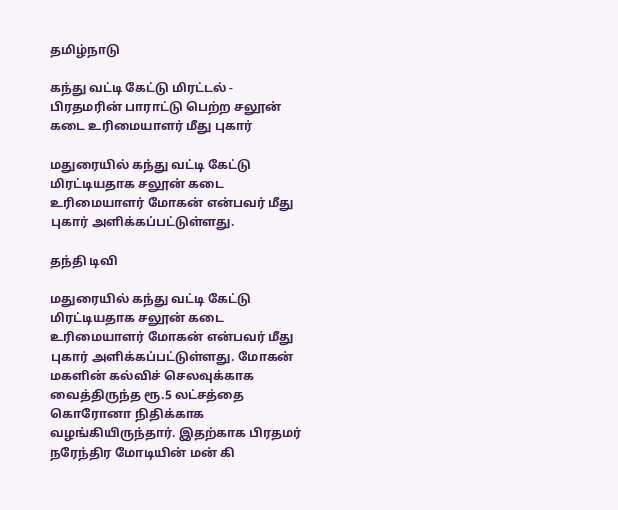தமிழ்நாடு

கந்து வட்டி கேட்டு மிரட்டல் - பிரதமரின் பாராட்டு பெற்ற சலூன் கடை உரிமையாளர் மீது புகார்

மதுரையில் கந்து வட்டி கேட்டு மிரட்டியதாக சலூன் கடை உரிமையாளர் மோகன் என்பவர் மீது புகார் அளிக்கப்பட்டுள்ளது.

தந்தி டிவி

மதுரையில் கந்து வட்டி கேட்டு மிரட்டியதாக சலூன் கடை உரிமையாளர் மோகன் என்பவர் மீது புகார் அளிக்கப்பட்டுள்ளது. மோகன் மகளின் கல்விச் செலவுக்காக வைத்திருந்த ரூ.5 லட்சத்தை கொரோனா நிதிக்காக வழங்கியிருந்தார். இதற்காக பிரதமர் நரேந்திர மோடியின் மன் கி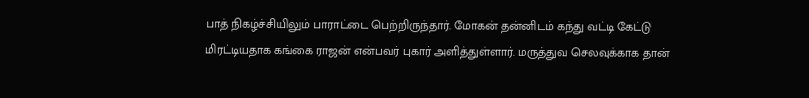பாத் நிகழ்ச்சியிலும் பாராட்டை பெற்றிருந்தார். மோகன் தன்னிடம் கந்து வட்டி கேட்டு மிரட்டியதாக கங்கை ராஜன் என்பவர் புகார் அளித்துள்ளார். மருத்துவ செலவுக்காக தான்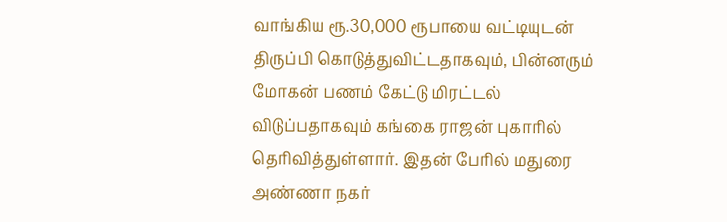வாங்கிய ரூ.30,000 ரூபாயை வட்டியுடன் திருப்பி கொடுத்துவிட்டதாகவும், பின்னரும் மோகன் பணம் கேட்டு மிரட்டல் விடுப்பதாகவும் கங்கை ராஜன் புகாரில் தெரிவித்துள்ளார். இதன் பேரில் மதுரை அண்ணா நகர்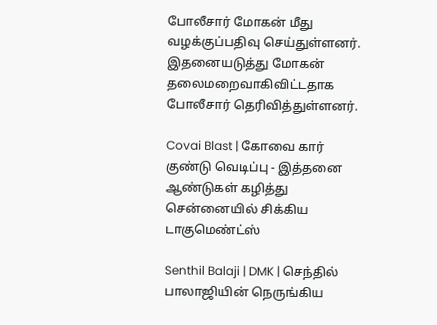போலீசார் மோகன் மீது வழக்குப்பதிவு செய்துள்ளனர். இதனையடுத்து மோகன் தலைமறைவாகிவிட்டதாக போலீசார் தெரிவித்துள்ளனர்.

Covai Blast | கோவை கார் குண்டு வெடிப்பு - இத்தனை ஆண்டுகள் கழித்து சென்னையில் சிக்கிய டாகுமெண்ட்ஸ்

Senthil Balaji | DMK | செந்தில் பாலாஜியின் நெருங்கிய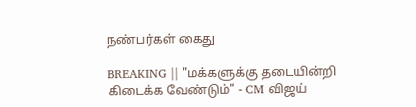நண்பர்கள் கைது

BREAKING || "மக்களுக்கு தடையின்றி கிடைக்க வேண்டும்" - CM விஜய்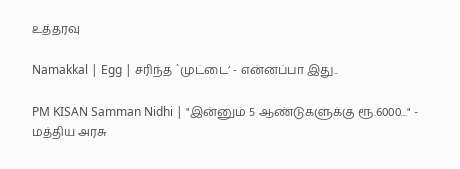உத்தரவு

Namakkal | Egg | சரிந்த `முட்டை’ - என்னப்பா இது..

PM KISAN Samman Nidhi | "இன்னும் 5 ஆண்டுகளுக்கு ரூ.6000..." - மத்திய அரசு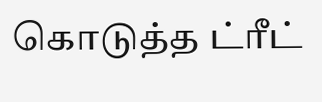கொடுத்த ட்ரீட்